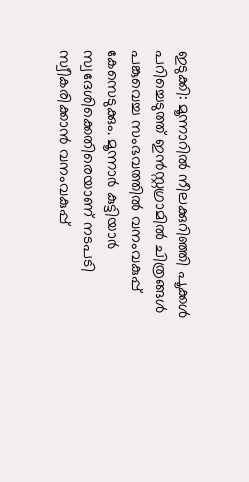ഇടുക്കി: മൂന്നാറിൽ നീലക്കുറിഞ്ഞി പൂക്കൾ പറിച്ചെടുത്ത് ഇൻസ്റ്റഗ്രാമിൽ ചിത്രങ്ങൾ പങ്കുവെച്ച സംഭവത്തിൽ വനംവകുപ്പ് കേസെടുക്കും. മൂന്നാർ കുട്ടിയാർ സ്വദേശിക്കെതിരെയാണ് നടപടി സ്വീകരിക്കാൻ വനംവകുപ്പ്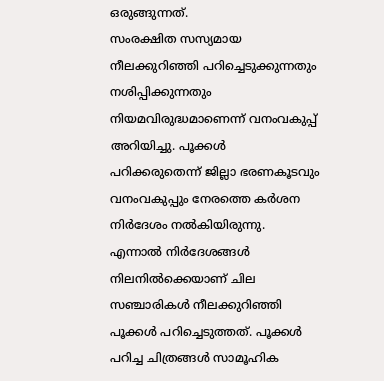ഒരുങ്ങുന്നത്.
സംരക്ഷിത സസ്യമായ നീലക്കുറിഞ്ഞി പറിച്ചെടുക്കുന്നതും നശിപ്പിക്കുന്നതും നിയമവിരുദ്ധമാണെന്ന് വനംവകുപ്പ് അറിയിച്ചു. പൂക്കൾ പറിക്കരുതെന്ന് ജില്ലാ ഭരണകൂടവും വനംവകുപ്പും നേരത്തെ കർശന നിർദേശം നൽകിയിരുന്നു.
എന്നാൽ നിർദേശങ്ങൾ നിലനിൽക്കെയാണ് ചില സഞ്ചാരികൾ നീലക്കുറിഞ്ഞി പൂക്കൾ പറിച്ചെടുത്തത്. പൂക്കൾ പറിച്ച ചിത്രങ്ങൾ സാമൂഹിക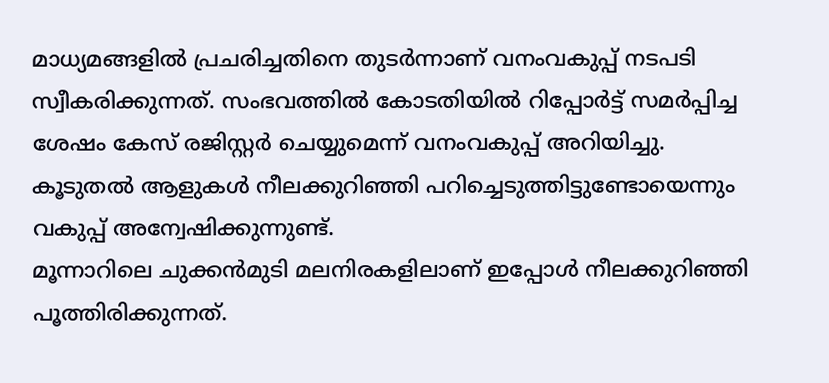മാധ്യമങ്ങളിൽ പ്രചരിച്ചതിനെ തുടർന്നാണ് വനംവകുപ്പ് നടപടി സ്വീകരിക്കുന്നത്. സംഭവത്തിൽ കോടതിയിൽ റിപ്പോർട്ട് സമർപ്പിച്ച ശേഷം കേസ് രജിസ്റ്റർ ചെയ്യുമെന്ന് വനംവകുപ്പ് അറിയിച്ചു. കൂടുതൽ ആളുകൾ നീലക്കുറിഞ്ഞി പറിച്ചെടുത്തിട്ടുണ്ടോയെന്നും വകുപ്പ് അന്വേഷിക്കുന്നുണ്ട്.
മൂന്നാറിലെ ചുക്കൻമുടി മലനിരകളിലാണ് ഇപ്പോൾ നീലക്കുറിഞ്ഞി പൂത്തിരിക്കുന്നത്.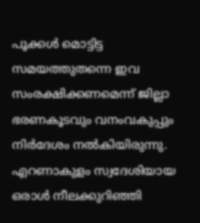പൂക്കൾ മൊട്ടിട്ട സമയത്തുതന്നെ ഇവ സംരക്ഷിക്കണമെന്ന് ജില്ലാ ഭരണകൂടവും വനംവകുപ്പും നിർദേശം നൽകിയിരുന്നു. എറണാകുളം സ്വദേശിയായ ഒരാൾ നീലക്കുറിഞ്ഞി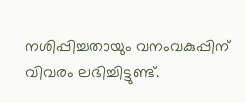നശിപ്പിച്ചതായും വനംവകുപ്പിന് വിവരം ലഭിച്ചിട്ടുണ്ട്.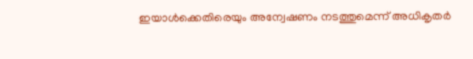ഇയാൾക്കെതിരെയും അന്വേഷണം നടത്തുമെന്ന് അധികൃതർ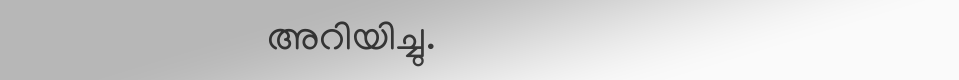അറിയിച്ചു.